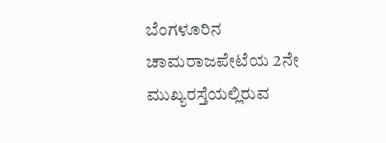ಬೆಂಗಳೂರಿನ ಚಾಮರಾಜಪೇಟೆಯ 2ನೇ ಮುಖ್ಯರಸ್ತೆಯಲ್ಲಿರುವ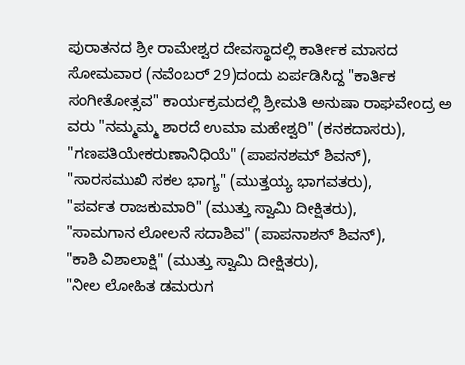ಪುರಾತನದ ಶ್ರೀ ರಾಮೇಶ್ವರ ದೇವಸ್ಥಾದಲ್ಲಿ ಕಾರ್ತೀಕ ಮಾಸದ ಸೋಮವಾರ (ನವೆಂಬರ್ 29)ದಂದು ಏರ್ಪಡಿಸಿದ್ದ "ಕಾರ್ತಿಕ ಸಂಗೀತೋತ್ಸವ" ಕಾರ್ಯಕ್ರಮದಲ್ಲಿ ಶ್ರೀಮತಿ ಅನುಷಾ ರಾಘವೇಂದ್ರ ಅ ವರು "ನಮ್ಮಮ್ಮ ಶಾರದೆ ಉಮಾ ಮಹೇಶ್ವರಿ" (ಕನಕದಾಸರು),
"ಗಣಪತಿಯೇಕರುಣಾನಿಧಿಯೆ" (ಪಾಪನಶಮ್ ಶಿವನ್),
"ಸಾರಸಮುಖಿ ಸಕಲ ಭಾಗ್ಯ" (ಮುತ್ತಯ್ಯ ಭಾಗವತರು),
"ಪರ್ವತ ರಾಜಕುಮಾರಿ" (ಮುತ್ತು ಸ್ವಾಮಿ ದೀಕ್ಷಿತರು),
"ಸಾಮಗಾನ ಲೋಲನೆ ಸದಾಶಿವ" (ಪಾಪನಾಶನ್ ಶಿವನ್),
"ಕಾಶಿ ವಿಶಾಲಾಕ್ಷಿ" (ಮುತ್ತು ಸ್ವಾಮಿ ದೀಕ್ಷಿತರು),
"ನೀಲ ಲೋಹಿತ ಡಮರುಗ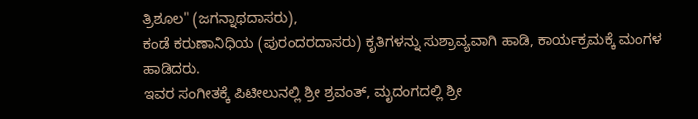ತ್ರಿಶೂಲ" (ಜಗನ್ನಾಥದಾಸರು),
ಕಂಡೆ ಕರುಣಾನಿಧಿಯ (ಪುರಂದರದಾಸರು) ಕೃತಿಗಳನ್ನು ಸುಶ್ರಾವ್ಯವಾಗಿ ಹಾಡಿ, ಕಾರ್ಯಕ್ರಮಕ್ಕೆ ಮಂಗಳ ಹಾಡಿದರು.
ಇವರ ಸಂಗೀತಕ್ಕೆ ಪಿಟೀಲುನಲ್ಲಿ ಶ್ರೀ ಶ್ರವಂತ್, ಮೃದಂಗದಲ್ಲಿ ಶ್ರೀ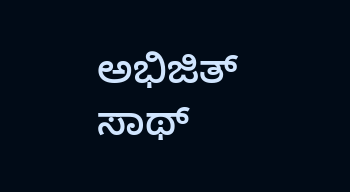ಅಭಿಜಿತ್ ಸಾಥ್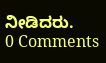ನೀಡಿದರು.
0 Comments